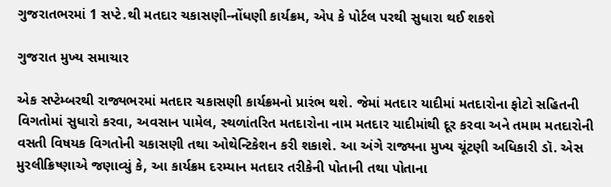ગુજરાતભરમાં 1 સપ્ટે.થી મતદાર ચકાસણી-નોંધણી કાર્યક્રમ, એપ કે પોર્ટલ પરથી સુધારા થઈ શકશે

ગુજરાત મુખ્ય સમાચાર

એક સપ્ટેમ્બરથી રાજ્યભરમાં મતદાર ચકાસણી કાર્યક્રમનો પ્રારંભ થશે. જેમાં મતદાર યાદીમાં મતદારોના ફોટો સહિતની વિગતોમાં સુધારો કરવા, અવસાન પામેલ, સ્થળાંતરિત મતદારોના નામ મતદાર યાદીમાંથી દૂર કરવા અને તમામ મતદારોની વસતી વિષયક વિગતોની ચકાસણી તથા ઓથેન્ટિકેશન કરી શકાશે. આ અંગે રાજ્યના મુખ્ય ચૂંટણી અધિકારી ડૉ. એસ મુરલીક્રિષ્ણાએ જણાવ્યું કે, આ કાર્યક્રમ દરમ્યાન મતદાર તરીકેની પોતાની તથા પોતાના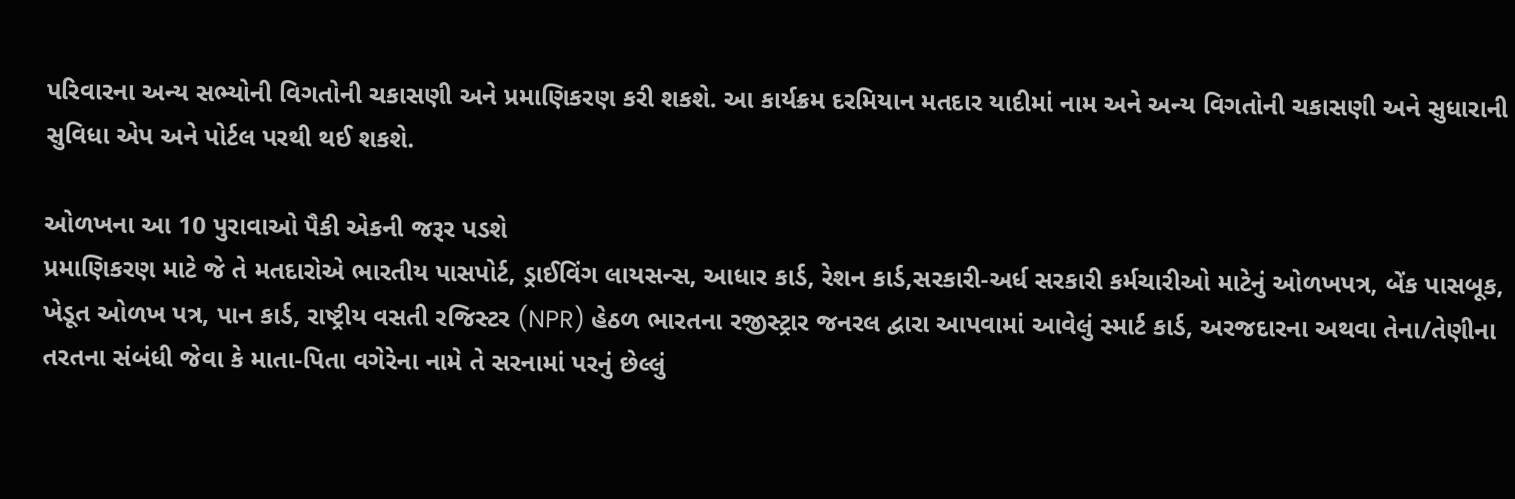પરિવારના અન્ય સભ્યોની વિગતોની ચકાસણી અને પ્રમાણિકરણ કરી શકશે. આ કાર્યક્રમ દરમિયાન મતદાર યાદીમાં નામ અને અન્ય વિગતોની ચકાસણી અને સુધારાની સુવિધા એપ અને પોર્ટલ પરથી થઈ શકશે.

ઓળખના આ 10 પુરાવાઓ પૈકી એકની જરૂર પડશે
પ્રમાણિકરણ માટે જે તે મતદારોએ ભારતીય પાસપોર્ટ, ડ્રાઈવિંગ લાયસન્સ, આધાર કાર્ડ, રેશન કાર્ડ,સરકારી-અર્ધ સરકારી કર્મચારીઓ માટેનું ઓળખપત્ર, બેંક પાસબૂક, ખેડૂત ઓળખ પત્ર, પાન કાર્ડ, રાષ્ટ્રીય વસતી રજિસ્ટર (NPR) હેઠળ ભારતના રજીસ્ટ્રાર જનરલ દ્વારા આપવામાં આવેલું સ્માર્ટ કાર્ડ, અરજદારના અથવા તેના/તેણીના તરતના સંબંધી જેવા કે માતા-પિતા વગેરેના નામે તે સરનામાં પરનું છેલ્લું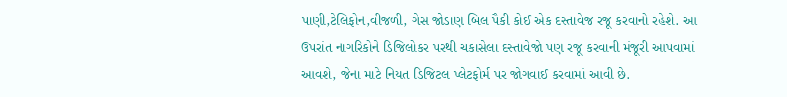પાણી,ટેલિફોન,વીજળી, ગેસ જોડાણ બિલ પૈકી કોઈ એક દસ્તાવેજ રજૂ કરવાનો રહેશે. આ ઉપરાંત નાગરિકોને ડિજિલોકર પરથી ચકાસેલા દસ્તાવેજો પણ રજૂ કરવાની મંજૂરી આપવામાં આવશે, જેના માટે નિયત ડિજિટલ પ્લેટફોર્મ પર જોગવાઈ કરવામાં આવી છે.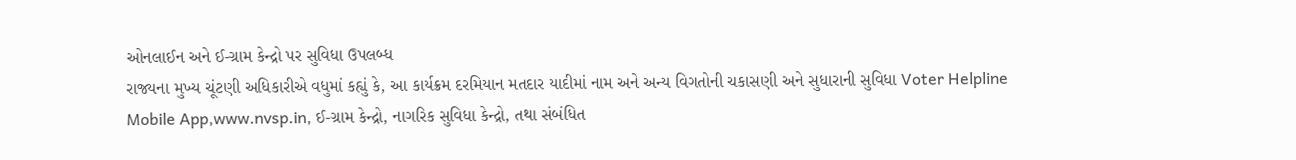ઓનલાઈન અને ઈ-ગ્રામ કેન્દ્રો પર સુવિધા ઉપલબ્ધ
રાજ્યના મુખ્ય ચૂંટણી અધિકારીએ વધુમાં કહ્યું કે, આ કાર્યક્રમ દરમિયાન મતદાર યાદીમાં નામ અને અન્ય વિગતોની ચકાસણી અને સુધારાની સુવિધા Voter Helpline Mobile App,www.nvsp.in, ઈ-ગ્રામ કેન્દ્રો, નાગરિક સુવિધા કેન્દ્રો, તથા સંબંધિત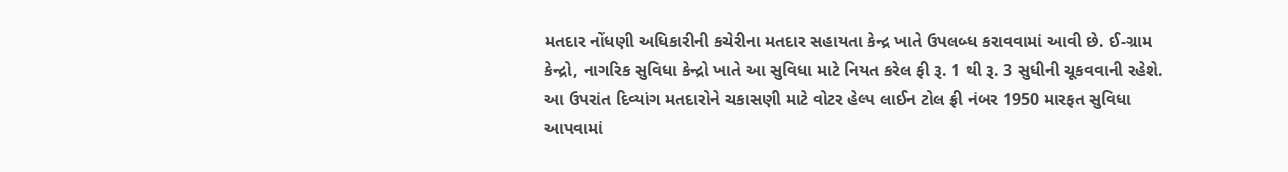મતદાર નોંધણી અધિકારીની કચેરીના મતદાર સહાયતા કેન્દ્ર ખાતે ઉપલબ્ધ કરાવવામાં આવી છે. ઈ-ગ્રામ કેન્દ્રો, નાગરિક સુવિધા કેન્દ્રો ખાતે આ સુવિધા માટે નિયત કરેલ ફી રૂ. 1 થી રૂ. 3 સુધીની ચૂકવવાની રહેશે. આ ઉપરાંત દિવ્યાંગ મતદારોને ચકાસણી માટે વોટર હેલ્પ લાઈન ટોલ ફ્રી નંબર 1950 મારફત સુવિધા આપવામાં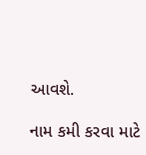આવશે.

નામ કમી કરવા માટે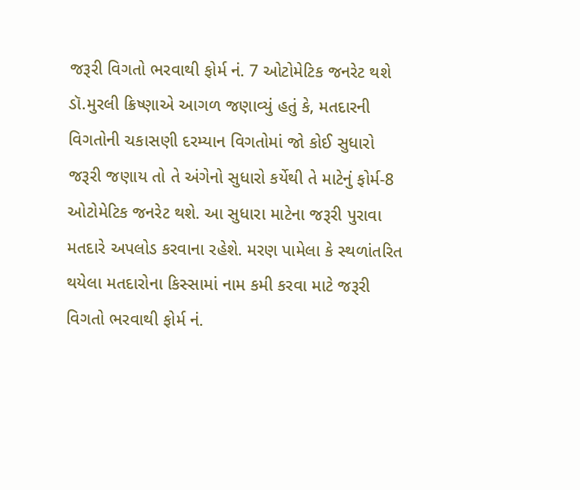જરૂરી વિગતો ભરવાથી ફોર્મ નં. 7 ઓટોમેટિક જનરેટ થશે
ડૉ.મુરલી ક્રિષ્ણાએ આગળ જણાવ્યું હતું કે, મતદારની વિગતોની ચકાસણી દરમ્યાન વિગતોમાં જો કોઈ સુધારો જરૂરી જણાય તો તે અંગેનો સુધારો કર્યેથી તે માટેનું ફોર્મ-8 ઓટોમેટિક જનરેટ થશે. આ સુધારા માટેના જરૂરી પુરાવા મતદારે અપલોડ કરવાના રહેશે. મરણ પામેલા કે સ્થળાંતરિત થયેલા મતદારોના કિસ્સામાં નામ કમી કરવા માટે જરૂરી વિગતો ભરવાથી ફોર્મ નં.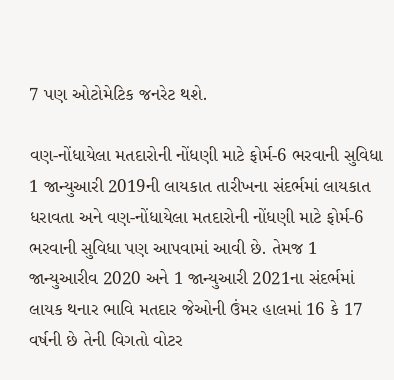7 પણ ઓટોમેટિક જનરેટ થશે.

વણ-નોંધાયેલા મતદારોની નોંધણી માટે ફોર્મ-6 ભરવાની સુવિધા
1 જાન્યુઆરી 2019ની લાયકાત તારીખના સંદર્ભમાં લાયકાત ધરાવતા અને વણ-નોંધાયેલા મતદારોની નોંધણી માટે ફોર્મ-6 ભરવાની સુવિધા પણ આપવામાં આવી છે. તેમજ 1 જાન્યુઆરીવ 2020 અને 1 જાન્યુઆરી 2021ના સંદર્ભમાં લાયક થનાર ભાવિ મતદાર જેઓની ઉંમર હાલમાં 16 કે 17 વર્ષની છે તેની વિગતો વોટર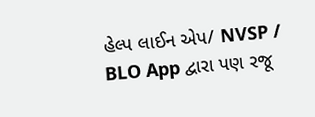હેલ્પ લાઈન એપ/ NVSP / BLO App દ્વારા પણ રજૂ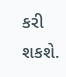કરી શકશે.